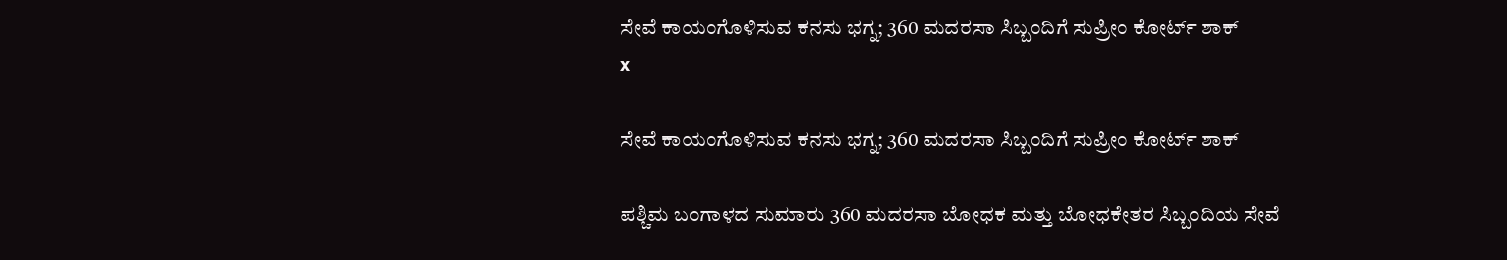ಸೇವೆ ಕಾಯಂಗೊಳಿಸುವ ಕನಸು ಭಗ್ನ; 360 ಮದರಸಾ ಸಿಬ್ಬಂದಿಗೆ ಸುಪ್ರೀಂ ಕೋರ್ಟ್ ಶಾಕ್
x

ಸೇವೆ ಕಾಯಂಗೊಳಿಸುವ ಕನಸು ಭಗ್ನ; 360 ಮದರಸಾ ಸಿಬ್ಬಂದಿಗೆ ಸುಪ್ರೀಂ ಕೋರ್ಟ್ ಶಾಕ್

ಪಶ್ಚಿಮ ಬಂಗಾಳದ ಸುಮಾರು 360 ಮದರಸಾ ಬೋಧಕ ಮತ್ತು ಬೋಧಕೇತರ ಸಿಬ್ಬಂದಿಯ ಸೇವೆ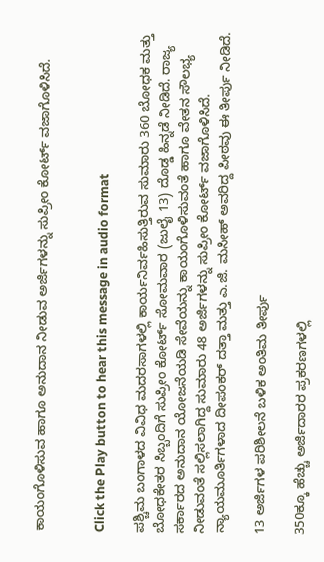ಕಾಯಂಗೊಳಿಸುವ ಹಾಗೂ ಅನುದಾನ ನೀಡುವ ಅರ್ಜಿಗಳನ್ನು ಸುಪ್ರೀಂ ಕೋರ್ಟ್ ವಜಾಗೊಳಿಸಿದೆ.


Click the Play button to hear this message in audio format

ಪಶ್ಚಿಮ ಬಂಗಾಳದ ವಿವಿಧ ಮದರಸಾಗಳಲ್ಲಿ ಕಾರ್ಯನಿರ್ವಹಿಸುತ್ತಿರುವ ಸುಮಾರು 360 ಬೋಧಕ ಮತ್ತು ಬೋಧಕೇತರ ಸಿಬ್ಬಂದಿಗೆ ಸುಪ್ರೀಂ ಕೋರ್ಟ್ ಸೋಮವಾರ (ಜುಲೈ 13) ದೊಡ್ಡ ಹಿನ್ನಡೆ ನೀಡಿದೆ. ರಾಜ್ಯ ಸರ್ಕಾರದ ಅನುದಾನ ಯೋಜನೆಯಡಿ ಸೇವೆಯನ್ನು ಕಾಯಂಗೊಳಿಸುವಂತೆ ಹಾಗೂ ವೇತನ ಸೌಲಭ್ಯ ನೀಡುವಂತೆ ಸಲ್ಲಿಸಲಾಗಿದ್ದ ಸುಮಾರು 48 ಅರ್ಜಿಗಳನ್ನು ಸುಪ್ರೀಂ ಕೋರ್ಟ್ ವಜಾಗೊಳಿಸಿದೆ. ನ್ಯಾಯಮೂರ್ತಿಗಳಾದ ದೀಪಂಕರ್ ದತ್ತಾ ಮತ್ತು ಎ.ಜಿ. ಮಸೀಹ್ ಅವರಿದ್ದ ಪೀಠವು ಈ ತೀರ್ಪು ನೀಡಿದೆ.

13 ಅರ್ಜಿಗಳ ಪರಿಶೀಲನೆ ಬಳಿಕ ಅಂತಿಮ ತೀರ್ಪು

350ಕ್ಕೂ ಹೆಚ್ಚು ಅರ್ಜಿದಾರರ ಪ್ರಕರಣಗಳಲ್ಲಿ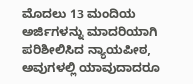ಮೊದಲು 13 ಮಂದಿಯ ಅರ್ಜಿಗಳನ್ನು ಮಾದರಿಯಾಗಿ ಪರಿಶೀಲಿಸಿದ ನ್ಯಾಯಪೀಠ, ಅವುಗಳಲ್ಲಿ ಯಾವುದಾದರೂ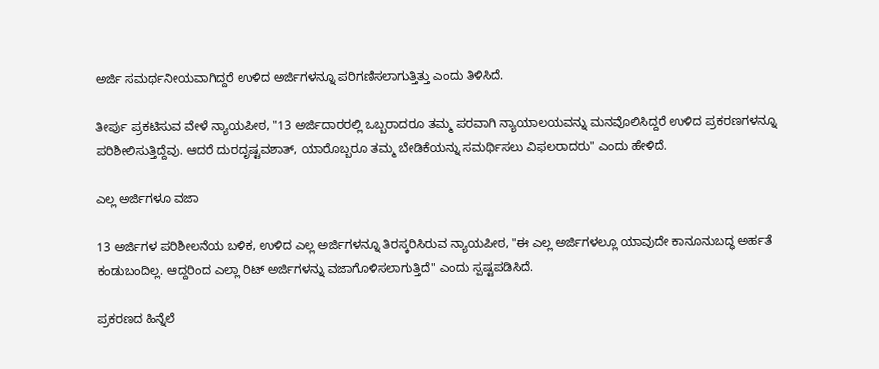ಅರ್ಜಿ ಸಮರ್ಥನೀಯವಾಗಿದ್ದರೆ ಉಳಿದ ಅರ್ಜಿಗಳನ್ನೂ ಪರಿಗಣಿಸಲಾಗುತ್ತಿತ್ತು ಎಂದು ತಿಳಿಸಿದೆ.

ತೀರ್ಪು ಪ್ರಕಟಿಸುವ ವೇಳೆ ನ್ಯಾಯಪೀಠ, "13 ಅರ್ಜಿದಾರರಲ್ಲಿ ಒಬ್ಬರಾದರೂ ತಮ್ಮ ಪರವಾಗಿ ನ್ಯಾಯಾಲಯವನ್ನು ಮನವೊಲಿಸಿದ್ದರೆ ಉಳಿದ ಪ್ರಕರಣಗಳನ್ನೂ ಪರಿಶೀಲಿಸುತ್ತಿದ್ದೆವು. ಆದರೆ ದುರದೃಷ್ಟವಶಾತ್, ಯಾರೊಬ್ಬರೂ ತಮ್ಮ ಬೇಡಿಕೆಯನ್ನು ಸಮರ್ಥಿಸಲು ವಿಫಲರಾದರು" ಎಂದು ಹೇಳಿದೆ.

ಎಲ್ಲ ಅರ್ಜಿಗಳೂ ವಜಾ

13 ಅರ್ಜಿಗಳ ಪರಿಶೀಲನೆಯ ಬಳಿಕ, ಉಳಿದ ಎಲ್ಲ ಅರ್ಜಿಗಳನ್ನೂ ತಿರಸ್ಕರಿಸಿರುವ ನ್ಯಾಯಪೀಠ, "ಈ ಎಲ್ಲ ಅರ್ಜಿಗಳಲ್ಲೂ ಯಾವುದೇ ಕಾನೂನುಬದ್ಧ ಅರ್ಹತೆ ಕಂಡುಬಂದಿಲ್ಲ. ಆದ್ದರಿಂದ ಎಲ್ಲಾ ರಿಟ್ ಅರ್ಜಿಗಳನ್ನು ವಜಾಗೊಳಿಸಲಾಗುತ್ತಿದೆ" ಎಂದು ಸ್ಪಷ್ಟಪಡಿಸಿದೆ.

ಪ್ರಕರಣದ ಹಿನ್ನೆಲೆ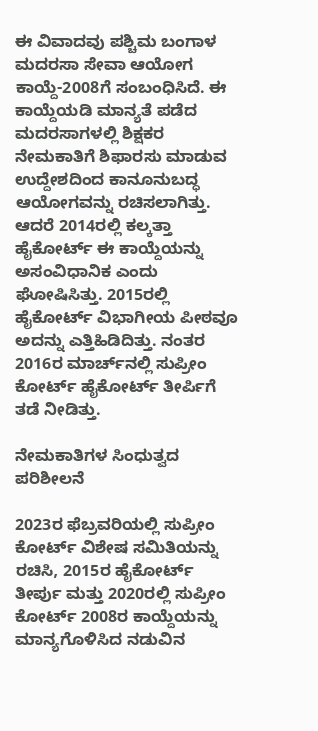ಈ ವಿವಾದವು ಪಶ್ಚಿಮ ಬಂಗಾಳ ಮದರಸಾ ಸೇವಾ ಆಯೋಗ ಕಾಯ್ದೆ-2008ಗೆ ಸಂಬಂಧಿಸಿದೆ. ಈ ಕಾಯ್ದೆಯಡಿ ಮಾನ್ಯತೆ ಪಡೆದ ಮದರಸಾಗಳಲ್ಲಿ ಶಿಕ್ಷಕರ ನೇಮಕಾತಿಗೆ ಶಿಫಾರಸು ಮಾಡುವ ಉದ್ದೇಶದಿಂದ ಕಾನೂನುಬದ್ಧ ಆಯೋಗವನ್ನು ರಚಿಸಲಾಗಿತ್ತು. ಆದರೆ 2014ರಲ್ಲಿ ಕಲ್ಕತ್ತಾ ಹೈಕೋರ್ಟ್ ಈ ಕಾಯ್ದೆಯನ್ನು ಅಸಂವಿಧಾನಿಕ ಎಂದು ಘೋಷಿಸಿತ್ತು. 2015ರಲ್ಲಿ ಹೈಕೋರ್ಟ್ ವಿಭಾಗೀಯ ಪೀಠವೂ ಅದನ್ನು ಎತ್ತಿಹಿಡಿದಿತ್ತು. ನಂತರ 2016ರ ಮಾರ್ಚ್‌ನಲ್ಲಿ ಸುಪ್ರೀಂ ಕೋರ್ಟ್ ಹೈಕೋರ್ಟ್ ತೀರ್ಪಿಗೆ ತಡೆ ನೀಡಿತ್ತು.

ನೇಮಕಾತಿಗಳ ಸಿಂಧುತ್ವದ ಪರಿಶೀಲನೆ

2023ರ ಫೆಬ್ರವರಿಯಲ್ಲಿ ಸುಪ್ರೀಂ ಕೋರ್ಟ್ ವಿಶೇಷ ಸಮಿತಿಯನ್ನು ರಚಿಸಿ, 2015ರ ಹೈಕೋರ್ಟ್ ತೀರ್ಪು ಮತ್ತು 2020ರಲ್ಲಿ ಸುಪ್ರೀಂ ಕೋರ್ಟ್ 2008ರ ಕಾಯ್ದೆಯನ್ನು ಮಾನ್ಯಗೊಳಿಸಿದ ನಡುವಿನ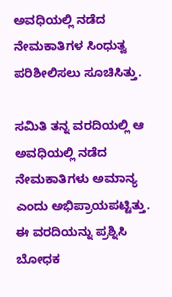ಅವಧಿಯಲ್ಲಿ ನಡೆದ ನೇಮಕಾತಿಗಳ ಸಿಂಧುತ್ವ ಪರಿಶೀಲಿಸಲು ಸೂಚಿಸಿತ್ತು.

ಸಮಿತಿ ತನ್ನ ವರದಿಯಲ್ಲಿ ಆ ಅವಧಿಯಲ್ಲಿ ನಡೆದ ನೇಮಕಾತಿಗಳು ಅಮಾನ್ಯ ಎಂದು ಅಭಿಪ್ರಾಯಪಟ್ಟಿತ್ತು. ಈ ವರದಿಯನ್ನು ಪ್ರಶ್ನಿಸಿ ಬೋಧಕ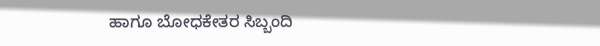ಹಾಗೂ ಬೋಧಕೇತರ ಸಿಬ್ಬಂದಿ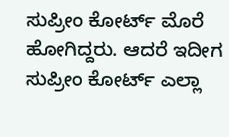ಸುಪ್ರೀಂ ಕೋರ್ಟ್ ಮೊರೆ ಹೋಗಿದ್ದರು. ಆದರೆ ಇದೀಗ ಸುಪ್ರೀಂ ಕೋರ್ಟ್ ಎಲ್ಲಾ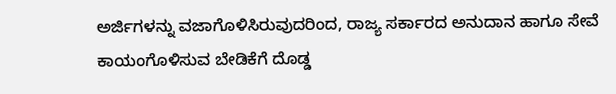ಅರ್ಜಿಗಳನ್ನು ವಜಾಗೊಳಿಸಿರುವುದರಿಂದ, ರಾಜ್ಯ ಸರ್ಕಾರದ ಅನುದಾನ ಹಾಗೂ ಸೇವೆ ಕಾಯಂಗೊಳಿಸುವ ಬೇಡಿಕೆಗೆ ದೊಡ್ಡ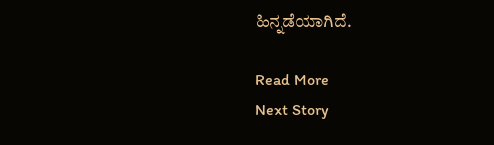ಹಿನ್ನಡೆಯಾಗಿದೆ.

Read More
Next Story